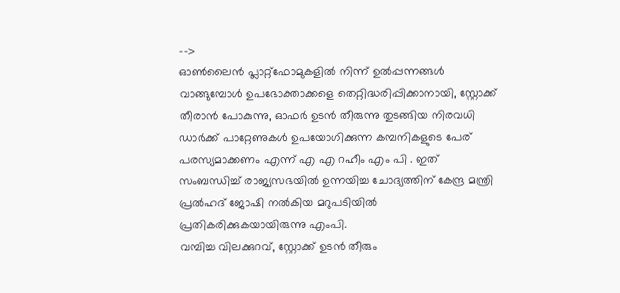-->
ഓൺലൈൻ പ്ലാറ്റ്ഫോമുകളിൽ നിന്ന് ഉൽപ്പന്നങ്ങൾ വാങ്ങുമ്പോൾ ഉപഭോക്താക്കളെ തെറ്റിദ്ധരിപ്പിക്കാനായി, സ്റ്റോക്ക് തീരാൻ പോകുന്നു, ഓഫർ ഉടൻ തീരുന്നു തുടങ്ങിയ നിരവധി ഡാർക്ക് പാറ്റേണുകൾ ഉപയോഗിക്കുന്ന കമ്പനികളുടെ പേര് പരസ്യമാക്കണം എന്ന് എ എ റഹീം എം പി . ഇത് സംബന്ധിച്ച് രാജ്യസഭയിൽ ഉന്നയിച്ച ചോദ്യത്തിന് കേന്ദ്ര മന്ത്രി പ്രൽഹദ് ജോഷി നൽകിയ മറുപടിയിൽ പ്രതികരിക്കുകയായിരുന്നു എംപി.
വമ്പിച്ച വിലക്കുറവ്, സ്റ്റോക്ക് ഉടൻ തീരും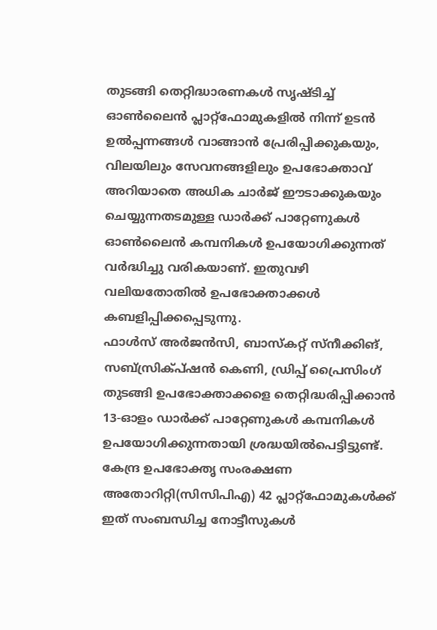തുടങ്ങി തെറ്റിദ്ധാരണകൾ സൃഷ്ടിച്ച് ഓൺലൈൻ പ്ലാറ്റ്ഫോമുകളിൽ നിന്ന് ഉടൻ ഉൽപ്പന്നങ്ങൾ വാങ്ങാൻ പ്രേരിപ്പിക്കുകയും, വിലയിലും സേവനങ്ങളിലും ഉപഭോക്താവ് അറിയാതെ അധിക ചാർജ് ഈടാക്കുകയും ചെയ്യുന്നതടമുള്ള ഡാർക്ക് പാറ്റേണുകൾ ഓൺലൈൻ കമ്പനികൾ ഉപയോഗിക്കുന്നത് വർദ്ധിച്ചു വരികയാണ്. ഇതുവഴി വലിയതോതിൽ ഉപഭോക്താക്കൾ കബളിപ്പിക്കപ്പെടുന്നു.
ഫാൾസ് അർജൻസി, ബാസ്കറ്റ് സ്നീക്കിങ്, സബ്സ്രിക്പ്ഷൻ കെണി, ഡ്രിപ്പ് പ്രൈസിംഗ് തുടങ്ങി ഉപഭോക്താക്കളെ തെറ്റിദ്ധരിപ്പിക്കാൻ 13-ഓളം ഡാർക്ക് പാറ്റേണുകൾ കമ്പനികൾ ഉപയോഗിക്കുന്നതായി ശ്രദ്ധയിൽപെട്ടിട്ടുണ്ട്. കേന്ദ്ര ഉപഭോക്തൃ സംരക്ഷണ അതോറിറ്റി(സിസിപിഎ) 42 പ്ലാറ്റ്ഫോമുകൾക്ക് ഇത് സംബന്ധിച്ച നോട്ടീസുകൾ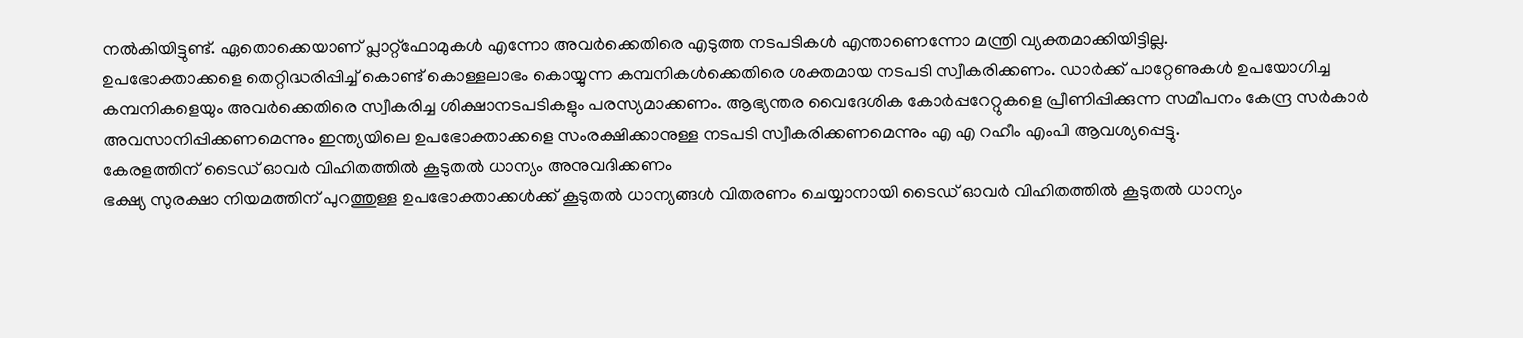നൽകിയിട്ടുണ്ട്. ഏതൊക്കെയാണ് പ്ലാറ്റ്ഫോമുകൾ എന്നോ അവർക്കെതിരെ എടുത്ത നടപടികൾ എന്താണെന്നോ മന്ത്രി വ്യക്തമാക്കിയിട്ടില്ല.
ഉപഭോക്താക്കളെ തെറ്റിദ്ധരിപ്പിച്ച് കൊണ്ട് കൊള്ളലാഭം കൊയ്യുന്ന കമ്പനികൾക്കെതിരെ ശക്തമായ നടപടി സ്വീകരിക്കണം. ഡാർക്ക് പാറ്റേണുകൾ ഉപയോഗിച്ച കമ്പനികളെയും അവർക്കെതിരെ സ്വീകരിച്ച ശിക്ഷാനടപടികളും പരസ്യമാക്കണം. ആഭ്യന്തര വൈദേശിക കോർപ്പറേറ്റുകളെ പ്രീണിപ്പിക്കുന്ന സമീപനം കേന്ദ്ര സർകാർ അവസാനിപ്പിക്കണമെന്നും ഇന്ത്യയിലെ ഉപഭോക്താക്കളെ സംരക്ഷിക്കാനുള്ള നടപടി സ്വീകരിക്കണമെന്നും എ എ റഹീം എംപി ആവശ്യപ്പെട്ടു.
കേരളത്തിന് ടൈഡ് ഓവർ വിഹിതത്തിൽ കൂടുതൽ ധാന്യം അനുവദിക്കണം
ഭക്ഷ്യ സുരക്ഷാ നിയമത്തിന് പുറത്തുള്ള ഉപഭോക്താക്കൾക്ക് കൂടുതൽ ധാന്യങ്ങൾ വിതരണം ചെയ്യാനായി ടൈഡ് ഓവർ വിഹിതത്തിൽ കൂടുതൽ ധാന്യം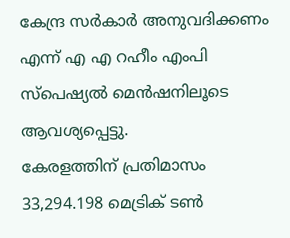കേന്ദ്ര സർകാർ അനുവദിക്കണം എന്ന് എ എ റഹീം എംപി സ്പെഷ്യൽ മെൻഷനിലൂടെ ആവശ്യപ്പെട്ടു.
കേരളത്തിന് പ്രതിമാസം 33,294.198 മെട്രിക് ടൺ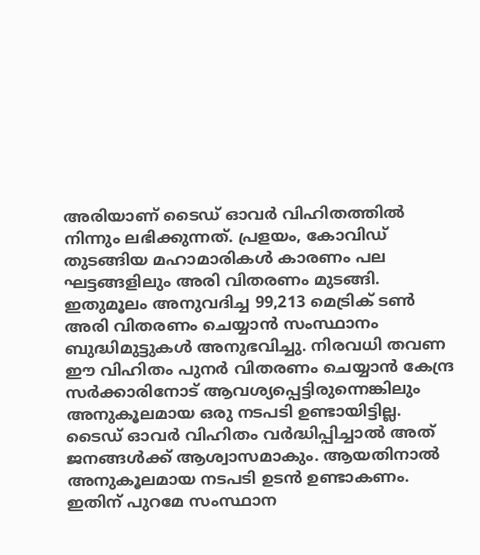അരിയാണ് ടൈഡ് ഓവർ വിഹിതത്തിൽ നിന്നും ലഭിക്കുന്നത്. പ്രളയം, കോവിഡ് തുടങ്ങിയ മഹാമാരികൾ കാരണം പല ഘട്ടങ്ങളിലും അരി വിതരണം മുടങ്ങി. ഇതുമൂലം അനുവദിച്ച 99,213 മെട്രിക് ടൺ അരി വിതരണം ചെയ്യാൻ സംസ്ഥാനം ബുദ്ധിമുട്ടുകൾ അനുഭവിച്ചു. നിരവധി തവണ ഈ വിഹിതം പുനർ വിതരണം ചെയ്യാൻ കേന്ദ്ര സർക്കാരിനോട് ആവശ്യപ്പെട്ടിരുന്നെങ്കിലും അനുകൂലമായ ഒരു നടപടി ഉണ്ടായിട്ടില്ല.
ടൈഡ് ഓവർ വിഹിതം വർദ്ധിപ്പിച്ചാൽ അത് ജനങ്ങൾക്ക് ആശ്വാസമാകും. ആയതിനാൽ അനുകൂലമായ നടപടി ഉടൻ ഉണ്ടാകണം. ഇതിന് പുറമേ സംസ്ഥാന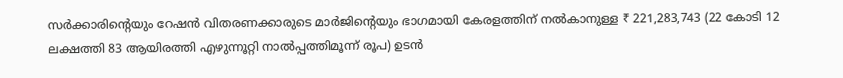സർക്കാരിൻ്റെയും റേഷൻ വിതരണക്കാരുടെ മാർജിൻ്റെയും ഭാഗമായി കേരളത്തിന് നൽകാനുള്ള ₹ 221,283,743 (22 കോടി 12 ലക്ഷത്തി 83 ആയിരത്തി എഴുന്നൂറ്റി നാൽപ്പത്തിമൂന്ന് രൂപ) ഉടൻ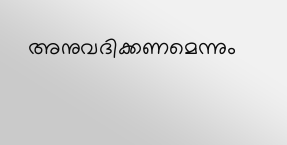അനുവദിക്കണമെന്നും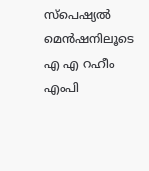സ്പെഷ്യൽ മെൻഷനിലൂടെ എ എ റഹീം എംപി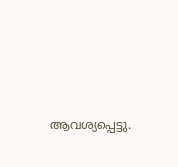ആവശ്യപ്പെട്ടു.